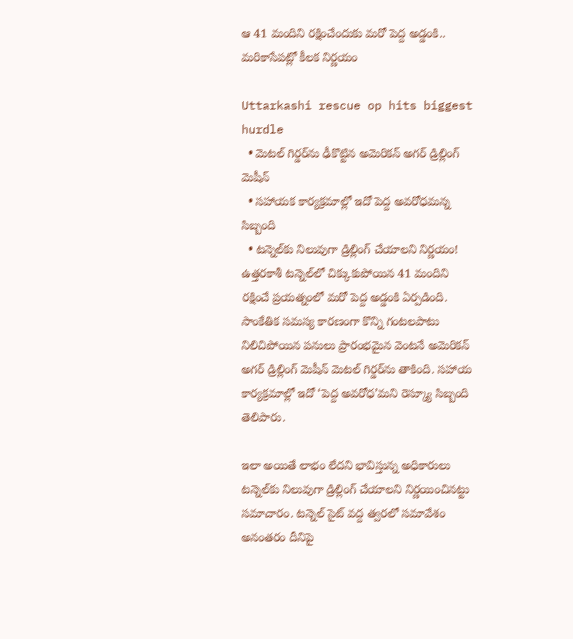ఆ 41 మందిని రక్షించేందుకు మరో పెద్ద అడ్డంకి.. మరికాసేపట్లో కీలక నిర్ణయం

Uttarkashi rescue op hits biggest hurdle
  • మెటల్ గిర్డర్‌ను ఢీకొట్టిన అమెరికన్ అగర్ డ్రిల్లింగ్ మెషీన్
  • సహాయక కార్యక్రమాల్లో ఇదో పెద్ద అవరోధమన్న సిబ్బంది
  • టన్నెల్‌కు నిలువుగా డ్రిల్లింగ్ చేయాలని నిర్ణయం!
ఉత్తరకాశీ టన్నెల్‌లో చిక్కుకుపోయిన 41 మందిని రక్షించే ప్రయత్నంలో మరో పెద్ద అడ్డంకి ఏర్పడింది. సాంకేతిక సమస్య కారణంగా కొన్ని గంటలపాటు నిలిచిపోయిన పనులు ప్రారంభమైన వెంటనే అమెరికన్ అగర్ డ్రిల్లింగ్ మెషీన్ మెటల్ గిర్డర్‌ను తాకింది. సహాయ కార్యక్రమాల్లో ఇదో ‘పెద్ద అవరోధ’మని రెస్క్యూ సిబ్బంది తెలిపారు.

ఇలా అయితే లాభం లేదని భావిస్తున్న అధికారులు టన్నెల్‌కు నిలువుగా డ్రిల్లింగ్ చేయాలని నిర్ణయించినట్టు సమాచారం. టన్నెల్ సైట్ వద్ద త్వరలో సమావేశం అనంతరం దీనిపై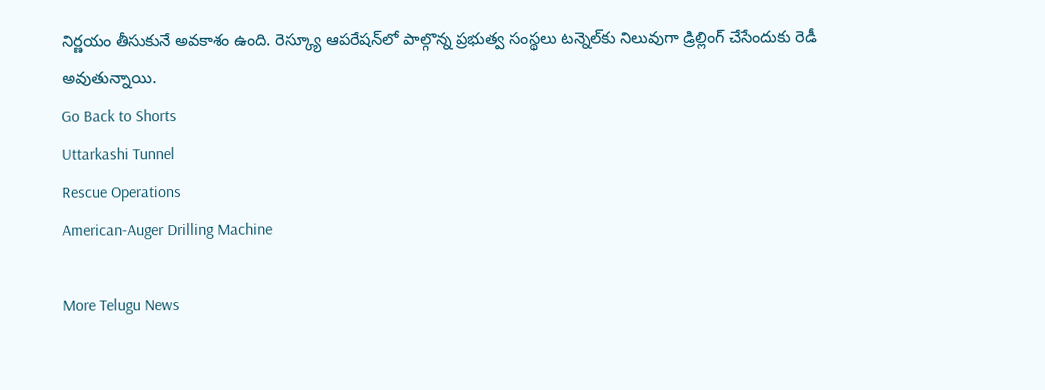నిర్ణయం తీసుకునే అవకాశం ఉంది. రెస్క్యూ ఆపరేషన్‌లో పాల్గొన్న ప్రభుత్వ సంస్థలు టన్నెల్‌కు నిలువుగా డ్రిల్లింగ్ చేసేందుకు రెడీ అవుతున్నాయి.
Go Back to Shorts
Uttarkashi Tunnel
Rescue Operations
American-Auger Drilling Machine

More Telugu News